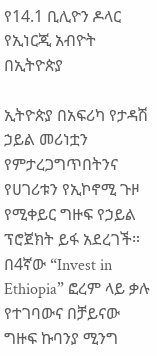የ14.1 ቢሊዮን ዶላር የኢነርጂ አብዮት በኢትዮጵያ

ኢትዮጵያ በአፍሪካ የታዳሽ ኃይል መሪነቷን የምታረጋግጥበትንና የሀገሪቱን የኢኮኖሚ ጉዞ የሚቀይር ግዙፍ የኃይል ፕሮጀክት ይፋ አደረገች። በ4ኛው “Invest in Ethiopia” ፎረም ላይ ቃሉ የተገባውና በቻይናው ግዙፍ ኩባንያ ሚንግ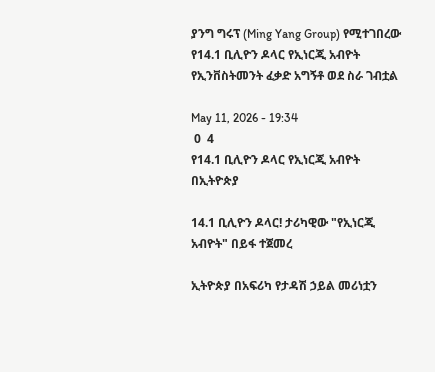ያንግ ግሩፕ (Ming Yang Group) የሚተገበረው የ14.1 ቢሊዮን ዶላር የኢነርጂ አብዮት የኢንቨስትመንት ፈቃድ አግኝቶ ወደ ስራ ገብቷል

May 11, 2026 - 19:34
 0  4
የ14.1 ቢሊዮን ዶላር የኢነርጂ አብዮት በኢትዮጵያ

14.1 ቢሊዮን ዶላር! ታሪካዊው "የኢነርጂ አብዮት" በይፋ ተጀመረ

ኢትዮጵያ በአፍሪካ የታዳሽ ኃይል መሪነቷን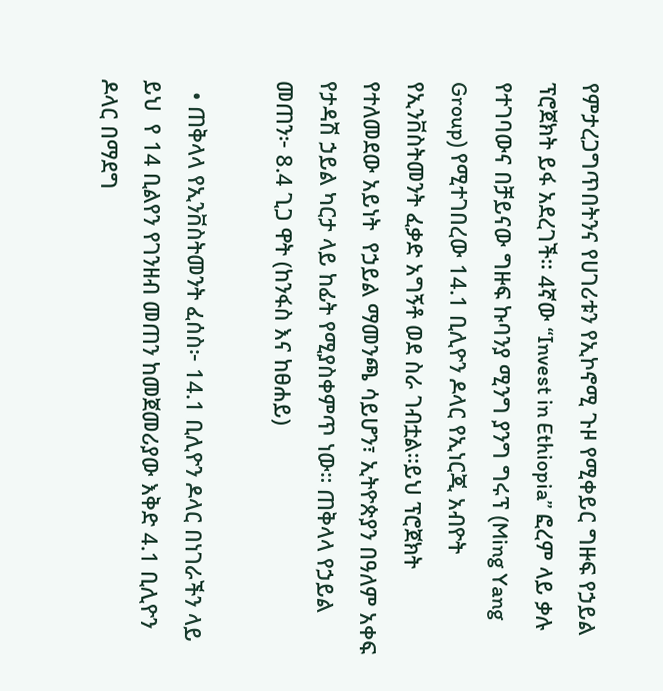የምታረጋግጥበትንና የሀገሪቱን የኢኮኖሚ ጉዞ የሚቀይር ግዙፍ የኃይል ፕሮጀክት ይፋ አደረገች። 4ኛው “Invest in Ethiopia” ፎረም ላይ ቃሉ የተገባውና በቻይናው ግዙፍ ኩባንያ ሚንግ ያንግ ግሩፕ (Ming Yang Group) የሚተገበረው 14.1 ቢሊዮን ዶላር የኢነርጂ አብዮት የኢንቨስትመንት ፈቃድ አግኝቶ ወደ ስራ ገብቷል።ይህ ፕሮጀክት የተለመደው አይነት  የኃይል ማመንጫ ሳይሆን፣ ኢትዮጵያን በዓለም አቀፍ የታዳሽ ኃይል ካርታ ላይ ከፊት የሚያስቀምጥ ነው። ጠቅላላ የኃይል መጠን፦ 8.4 ጊጋ ዋት (ከንፋስ እና ከፀሐይ)

  • ጠቅላላ የኢንቨስትመንት ፈሰስ፦ 14.1 ቢሊዮን ዶላር በነገራችን ላይ ይህ  የ 14 ቢልየን የገንዘብ መጠን ከመጀመሪያው እቅድ 4.1 ቢሊዮን ዶላር በማደግ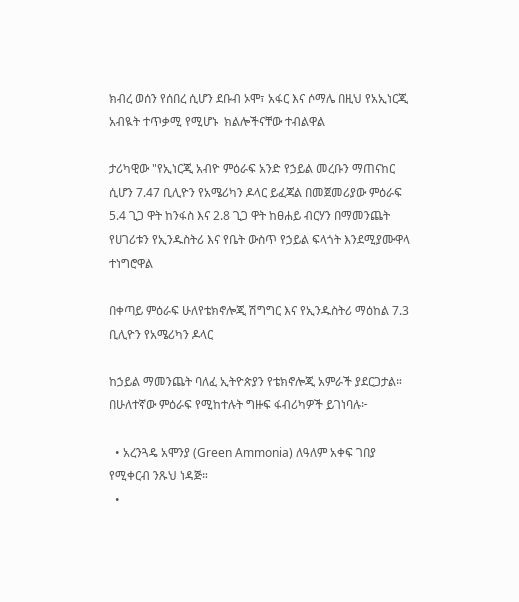ክብረ ወሰን የሰበረ ሲሆን ደቡብ ኦሞ፣ አፋር እና ሶማሌ በዚህ የአኢነርጂ አብዪት ተጥቃሚ የሚሆኑ  ክልሎችናቸው ተብልዋል

ታሪካዊው "የኢነርጂ አብዮ ምዕራፍ አንድ የኃይል መረቡን ማጠናከር ሲሆን 7.47 ቢሊዮን የአሜሪካን ዶላር ይፈጃል በመጀመሪያው ምዕራፍ 5.4 ጊጋ ዋት ከንፋስ እና 2.8 ጊጋ ዋት ከፀሐይ ብርሃን በማመንጨት የሀገሪቱን የኢንዱስትሪ እና የቤት ውስጥ የኃይል ፍላጎት እንደሚያሙዋላ ተነግሮዋል

በቀጣይ ምዕራፍ ሁለየቴክኖሎጂ ሽግግር እና የኢንዱስትሪ ማዕከል 7.3 ቢሊዮን የአሜሪካን ዶላር

ከኃይል ማመንጨት ባለፈ ኢትዮጵያን የቴክኖሎጂ አምራች ያደርጋታል። በሁለተኛው ምዕራፍ የሚከተሉት ግዙፍ ፋብሪካዎች ይገነባሉ፦

  • አረንጓዴ አሞንያ (Green Ammonia) ለዓለም አቀፍ ገበያ የሚቀርብ ንጹህ ነዳጅ።
  •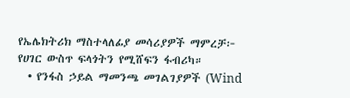የኤሌክትሪክ ማስተላለፊያ መሳሪያዎች ማምረቻ፦ የሀገር ውስጥ ፍላጎትን የሚሸፍን ፋብሪካ።
  • የንፋስ ኃይል ማመንጫ መገልገያዎች (Wind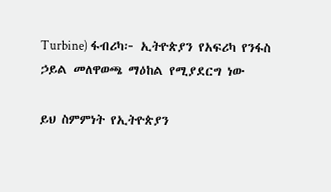Turbine) ፋብሪካ፦ ኢትዮጵያን የአፍሪካ የንፋስ ኃይል መለዋወጫ ማዕከል የሚያደርግ ነው

ይህ ስምምነት የኢትዮጵያን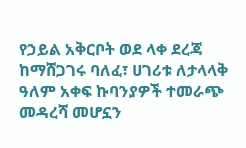የኃይል አቅርቦት ወደ ላቀ ደረጃ ከማሸጋገሩ ባለፈ፣ ሀገሪቱ ለታላላቅ ዓለም አቀፍ ኩባንያዎች ተመራጭ መዳረሻ መሆኗን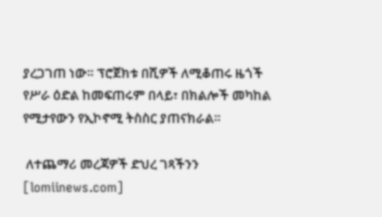ያረጋገጠ ነው። ፕሮጀክቱ በሺዎች ለሚቆጠሩ ዜጎች የሥራ ዕድል ከመፍጠሩም በላይ፣ በክልሎች መካከል የሚታየውን የኢኮኖሚ ትስስር ያጠናክራል።

 ለተጨማሪ መረጃዎች ድህረ ገጻችንን [lomiinews.com]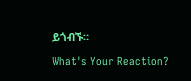ይጎብኙ።

What's Your Reaction?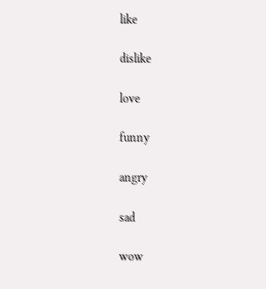like

dislike

love

funny

angry

sad

wow